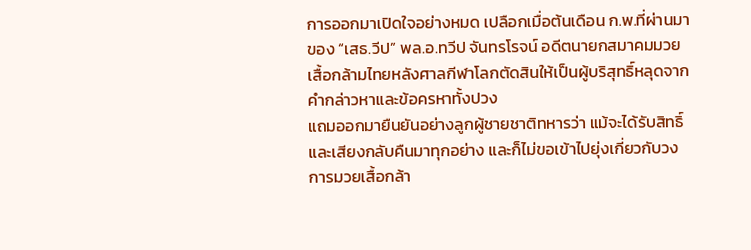การออกมาเปิดใจอย่างหมด เปลือกเมื่อต้นเดือน ก.พ.ที่ผ่านมา ของ “เสธ.วีป” พล.อ.ทวีป จันทรโรจน์ อดีตนายกสมาคมมวยเสื้อกล้ามไทยหลังศาลกีฬาโลกตัดสินให้เป็นผู้บริสุทธิ์หลุดจากคำกล่าวหาและข้อครหาทั้งปวง
แถมออกมายืนยันอย่างลูกผู้ชายชาติทหารว่า แม้จะได้รับสิทธิ์และเสียงกลับคืนมาทุกอย่าง และก็ไม่ขอเข้าไปยุ่งเกี่ยวกับวงการมวยเสื้อกล้า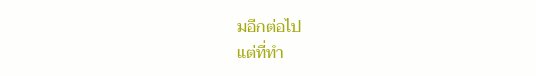มอีกต่อไป
แต่ที่ทำ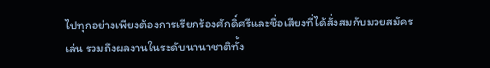ไปทุกอย่างเพียงต้องการเรียกร้องศักดิ์ศรีและชื่อเสียงที่ได้สั่งสมกับมวยสมัครเล่น รวมถึงผลงานในระดับนานาชาติทั้ง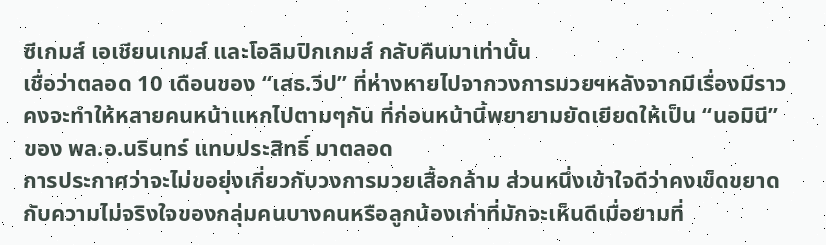ซีเกมส์ เอเชียนเกมส์ และโอลิมปิกเกมส์ กลับคืนมาเท่านั้น
เชื่อว่าตลอด 10 เดือนของ “เสธ.วีป” ที่ห่างหายไปจากวงการมวยฯหลังจากมีเรื่องมีราว คงจะทำให้หลายคนหน้าแหกไปตามๆกัน ที่ก่อนหน้านี้พยายามยัดเยียดให้เป็น “นอมินี” ของ พล.อ.นรินทร์ แทบประสิทธิ์ มาตลอด
การประกาศว่าจะไม่ขอยุ่งเกี่ยวกับวงการมวยเสื้อกล้าม ส่วนหนึ่งเข้าใจดีว่าคงเข็ดขยาดกับความไม่จริงใจของกลุ่มคนบางคนหรือลูกน้องเก่าที่มักจะเห็นดีเมื่อยามที่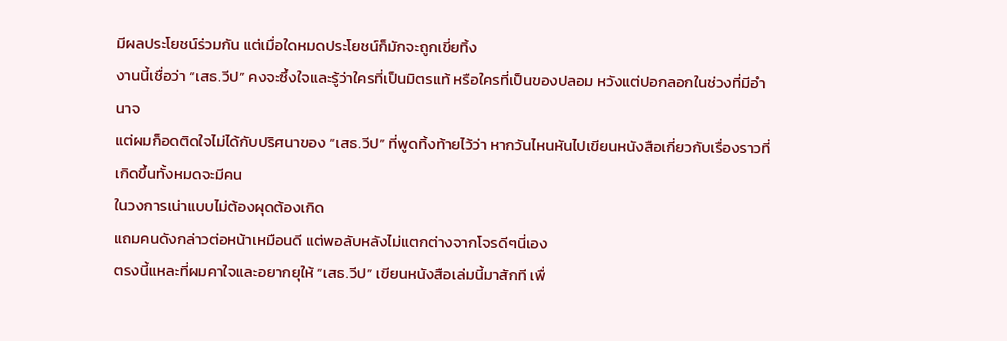มีผลประโยชน์ร่วมกัน แต่เมื่อใดหมดประโยชน์ก็มักจะถูกเขี่ยทิ้ง
งานนี้เชื่อว่า “เสธ.วีป” คงจะซึ้งใจและรู้ว่าใครที่เป็นมิตรแท้ หรือใครที่เป็นของปลอม หวังแต่ปอกลอกในช่วงที่มีอำนาจ
แต่ผมก็อดติดใจไม่ได้กับปริศนาของ “เสธ.วีป” ที่พูดทิ้งท้ายไว้ว่า หากวันไหนหันไปเขียนหนังสือเกี่ยวกับเรื่องราวที่เกิดขึ้นทั้งหมดจะมีคน
ในวงการเน่าแบบไม่ต้องผุดต้องเกิด
แถมคนดังกล่าวต่อหน้าเหมือนดี แต่พอลับหลังไม่แตกต่างจากโจรดีๆนี่เอง
ตรงนี้แหละที่ผมคาใจและอยากยุให้ “เสธ.วีป” เขียนหนังสือเล่มนี้มาสักที เพื่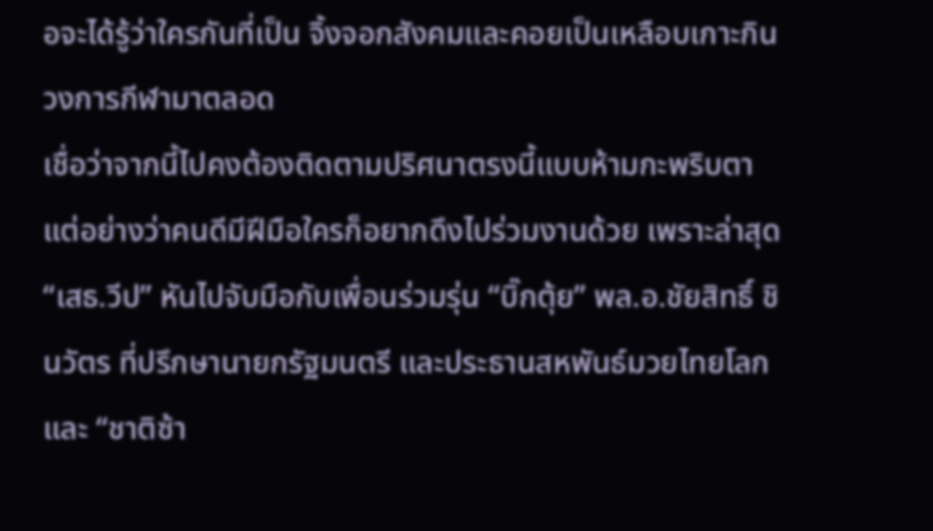อจะได้รู้ว่าใครกันที่เป็น จิ้งจอกสังคมและคอยเป็นเหลือบเกาะกินวงการกีฬามาตลอด
เชื่อว่าจากนี้ไปคงต้องติดตามปริศนาตรงนี้แบบห้ามกะพริบตา
แต่อย่างว่าคนดีมีฝีมือใครก็อยากดึงไปร่วมงานด้วย เพราะล่าสุด “เสธ.วีป” หันไปจับมือกับเพื่อนร่วมรุ่น “บิ๊กตุ้ย” พล.อ.ชัยสิทธิ์ ชินวัตร ที่ปรึกษานายกรัฐมนตรี และประธานสหพันธ์มวยไทยโลก และ “ชาติซ้า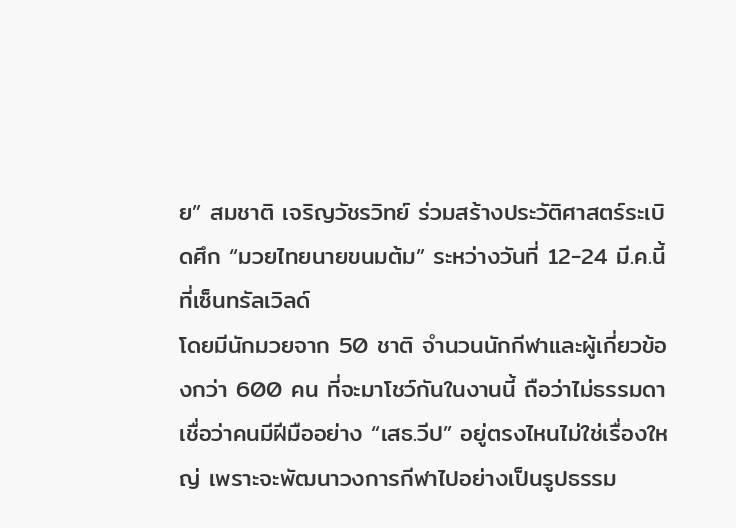ย” สมชาติ เจริญวัชรวิทย์ ร่วมสร้างประวัติศาสตร์ระเบิดศึก “มวยไทยนายขนมต้ม” ระหว่างวันที่ 12-24 มี.ค.นี้ ที่เซ็นทรัลเวิลด์
โดยมีนักมวยจาก 50 ชาติ จำนวนนักกีฬาและผู้เกี่ยวข้องกว่า 600 คน ที่จะมาโชว์กันในงานนี้ ถือว่าไม่ธรรมดา
เชื่อว่าคนมีฝีมืออย่าง “เสธ.วีป” อยู่ตรงไหนไม่ใช่เรื่องใหญ่ เพราะจะพัฒนาวงการกีฬาไปอย่างเป็นรูปธรรม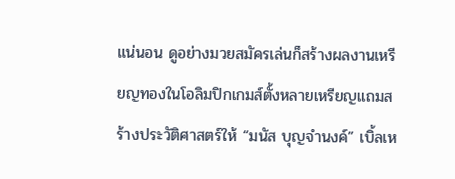แน่นอน ดูอย่างมวยสมัครเล่นก็สร้างผลงานเหรียญทองในโอลิมปิกเกมส์ตั้งหลายเหรียญแถมสร้างประวัติศาสตร์ให้ “มนัส บุญจำนงค์” เบิ้ลเห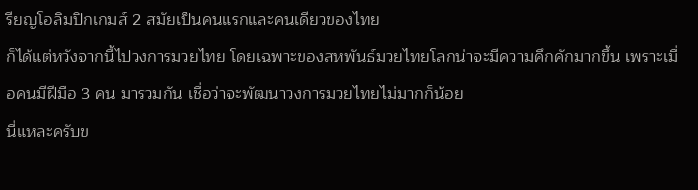รียญโอลิมปิกเกมส์ 2 สมัยเป็นคนแรกและคนเดียวของไทย
ก็ได้แต่หวังจากนี้ไปวงการมวยไทย โดยเฉพาะของสหพันธ์มวยไทยโลกน่าจะมีความคึกคักมากขึ้น เพราะเมื่อคนมีฝีมือ 3 คน มารวมกัน เชื่อว่าจะพัฒนาวงการมวยไทยไม่มากก็น้อย
นี่แหละครับข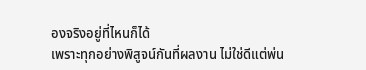องจริงอยู่ที่ไหนก็ได้
เพราะทุกอย่างพิสูจน์กันที่ผลงาน ไม่ใช่ดีแต่พ่น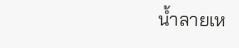น้ำลายเห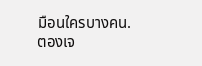มือนใครบางคน.
ตองเจ